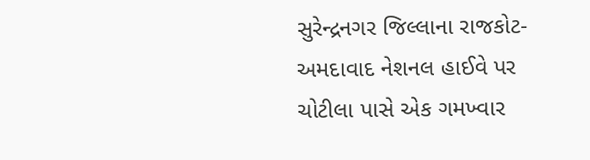સુરેન્દ્રનગર જિલ્લાના રાજકોટ-અમદાવાદ નેશનલ હાઈવે પર ચોટીલા પાસે એક ગમખ્વાર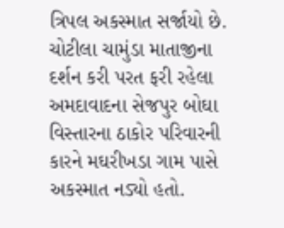ત્રિપલ અકસ્માત સર્જાયો છે. ચોટીલા ચામુંડા માતાજીના દર્શન કરી પરત ફરી રહેલા અમદાવાદના સેજપુર બોઘા વિસ્તારના ઠાકોર પરિવારની કારને મઘરીખડા ગામ પાસે અકસ્માત નડ્યો હતો.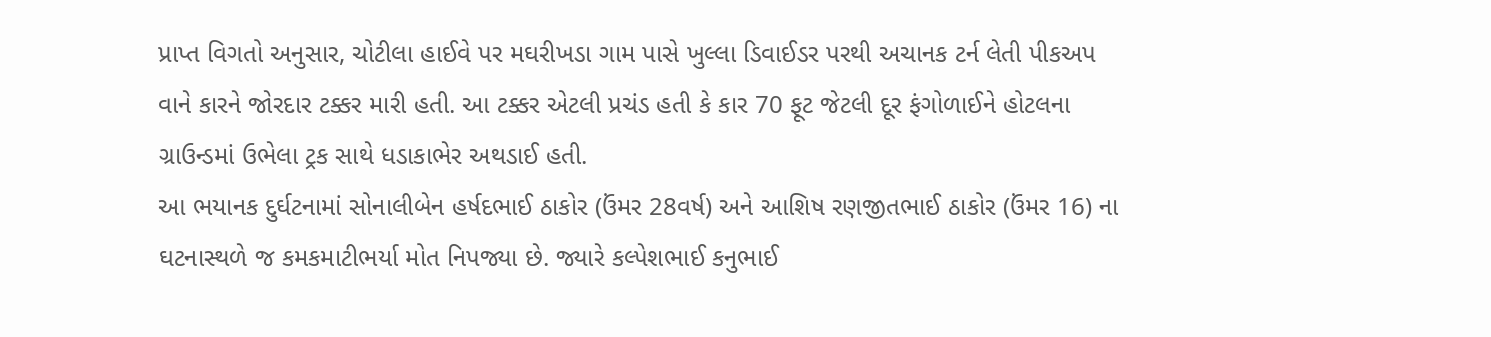પ્રાપ્ત વિગતો અનુસાર, ચોટીલા હાઈવે પર મઘરીખડા ગામ પાસે ખુલ્લા ડિવાઈડર પરથી અચાનક ટર્ન લેતી પીકઅપ વાને કારને જોરદાર ટક્કર મારી હતી. આ ટક્કર એટલી પ્રચંડ હતી કે કાર 70 ફૂટ જેટલી દૂર ફંગોળાઈને હોટલના ગ્રાઉન્ડમાં ઉભેલા ટ્રક સાથે ધડાકાભેર અથડાઈ હતી.
આ ભયાનક દુર્ઘટનામાં સોનાલીબેન હર્ષદભાઈ ઠાકોર (ઉંમર 28વર્ષ) અને આશિષ રણજીતભાઈ ઠાકોર (ઉંમર 16) ના ઘટનાસ્થળે જ કમકમાટીભર્યા મોત નિપજ્યા છે. જ્યારે કલ્પેશભાઈ કનુભાઈ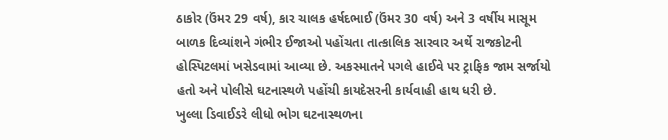ઠાકોર (ઉંમર 29 વર્ષ), કાર ચાલક હર્ષદભાઈ (ઉંમર 30 વર્ષ) અને 3 વર્ષીય માસૂમ બાળક દિવ્યાંશને ગંભીર ઈજાઓ પહોંચતા તાત્કાલિક સારવાર અર્થે રાજકોટની હોસ્પિટલમાં ખસેડવામાં આવ્યા છે. અકસ્માતને પગલે હાઈવે પર ટ્રાફિક જામ સર્જાયો હતો અને પોલીસે ઘટનાસ્થળે પહોંચી કાયદેસરની કાર્યવાહી હાથ ધરી છે.
ખુલ્લા ડિવાઈડરે લીધો ભોગ ઘટનાસ્થળના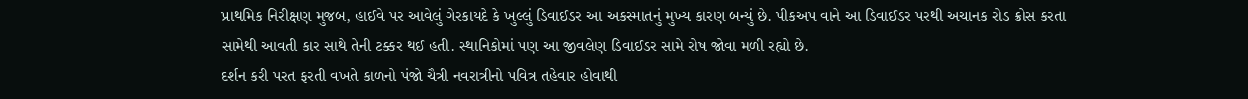પ્રાથમિક નિરીક્ષણ મુજબ, હાઈવે પર આવેલું ગેરકાયદે કે ખુલ્લું ડિવાઈડર આ અકસ્માતનું મુખ્ય કારણ બન્યું છે. પીકઅપ વાને આ ડિવાઈડર પરથી અચાનક રોડ ક્રોસ કરતા સામેથી આવતી કાર સાથે તેની ટક્કર થઈ હતી. સ્થાનિકોમાં પણ આ જીવલેણ ડિવાઈડર સામે રોષ જોવા મળી રહ્યો છે.
દર્શન કરી પરત ફરતી વખતે કાળનો પંજો ચૈત્રી નવરાત્રીનો પવિત્ર તહેવાર હોવાથી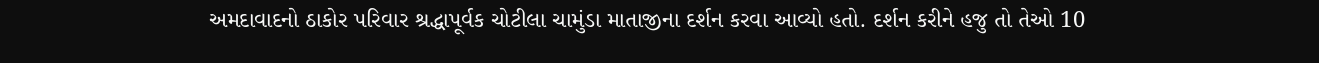અમદાવાદનો ઠાકોર પરિવાર શ્રદ્ધાપૂર્વક ચોટીલા ચામુંડા માતાજીના દર્શન કરવા આવ્યો હતો. દર્શન કરીને હજુ તો તેઓ 10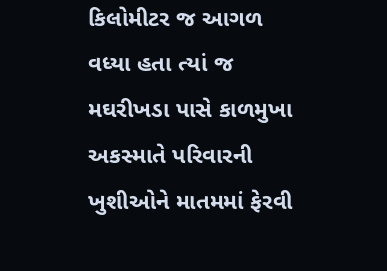કિલોમીટર જ આગળ વધ્યા હતા ત્યાં જ મઘરીખડા પાસે કાળમુખા અકસ્માતે પરિવારની ખુશીઓને માતમમાં ફેરવી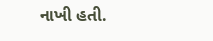નાખી હતી.